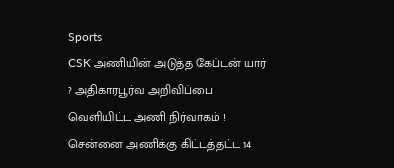Sports
CSK அணியின் அடுத்த கேப்டன் யார் ? அதிகாரபூர்வ அறிவிப்பை வெளியிட்ட அணி நிர்வாகம் !
சென்னை அணிக்கு கிட்டத்தட்ட 14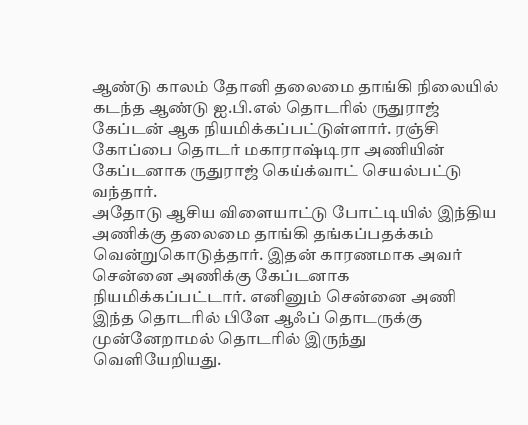ஆண்டு காலம் தோனி தலைமை தாங்கி நிலையில் கடந்த ஆண்டு ஐ.பி.எல் தொடரில் ருதுராஜ் கேப்டன் ஆக நியமிக்கப்பட்டுள்ளார். ரஞ்சி கோப்பை தொடர் மகாராஷ்டிரா அணியின் கேப்டனாக ருதுராஜ் கெய்க்வாட் செயல்பட்டு வந்தார்.
அதோடு ஆசிய விளையாட்டு போட்டியில் இந்திய அணிக்கு தலைமை தாங்கி தங்கப்பதக்கம் வென்றுகொடுத்தார். இதன் காரணமாக அவர் சென்னை அணிக்கு கேப்டனாக நியமிக்கப்பட்டார். எனினும் சென்னை அணி இந்த தொடரில் பிளே ஆஃப் தொடருக்கு முன்னேறாமல் தொடரில் இருந்து வெளியேறியது.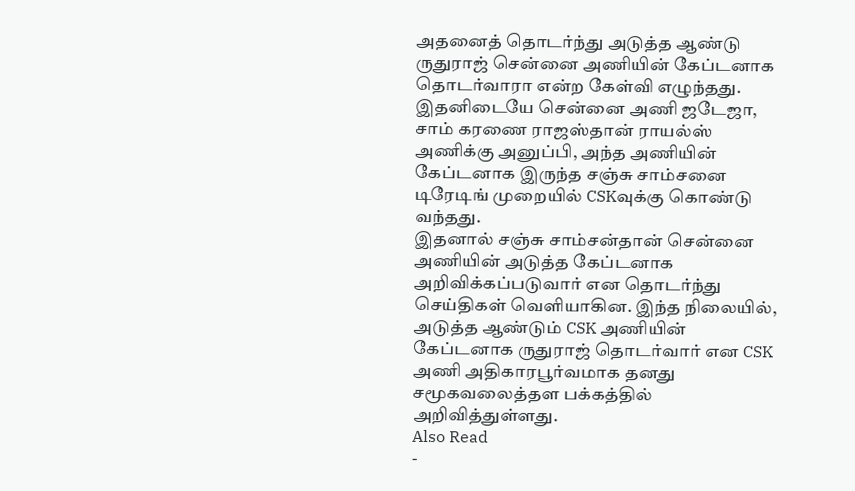அதனைத் தொடர்ந்து அடுத்த ஆண்டு ருதுராஜ் சென்னை அணியின் கேப்டனாக தொடர்வாரா என்ற கேள்வி எழுந்தது. இதனிடையே சென்னை அணி ஜடேஜா, சாம் கரணை ராஜஸ்தான் ராயல்ஸ் அணிக்கு அனுப்பி, அந்த அணியின் கேப்டனாக இருந்த சஞ்சு சாம்சனை டிரேடிங் முறையில் CSKவுக்கு கொண்டு வந்தது.
இதனால் சஞ்சு சாம்சன்தான் சென்னை அணியின் அடுத்த கேப்டனாக அறிவிக்கப்படுவார் என தொடர்ந்து செய்திகள் வெளியாகின. இந்த நிலையில், அடுத்த ஆண்டும் CSK அணியின் கேப்டனாக ருதுராஜ் தொடர்வார் என CSK அணி அதிகாரபூர்வமாக தனது சமூகவலைத்தள பக்கத்தில் அறிவித்துள்ளது.
Also Read
-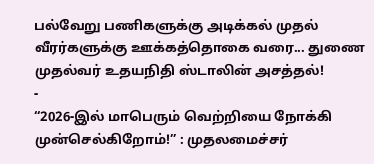பல்வேறு பணிகளுக்கு அடிக்கல் முதல் வீரர்களுக்கு ஊக்கத்தொகை வரை... துணை முதல்வர் உதயநிதி ஸ்டாலின் அசத்தல்!
-
“2026-இல் மாபெரும் வெற்றியை நோக்கி முன்செல்கிறோம்!” : முதலமைச்சர்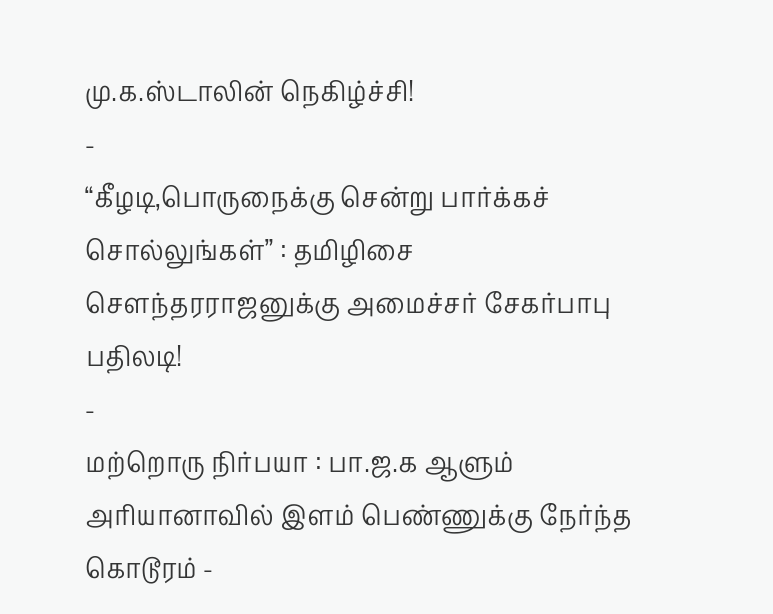மு.க.ஸ்டாலின் நெகிழ்ச்சி!
-
“கீழடி,பொருநைக்கு சென்று பார்க்கச் சொல்லுங்கள்” : தமிழிசை சௌந்தரராஜனுக்கு அமைச்சர் சேகர்பாபு பதிலடி!
-
மற்றொரு நிர்பயா : பா.ஜ.க ஆளும் அரியானாவில் இளம் பெண்ணுக்கு நேர்ந்த கொடூரம் -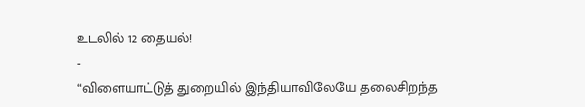உடலில் 12 தையல்!
-
“விளையாட்டுத் துறையில் இந்தியாவிலேயே தலைசிறந்த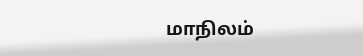மாநிலம்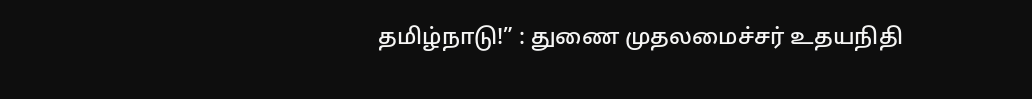தமிழ்நாடு!” : துணை முதலமைச்சர் உதயநிதி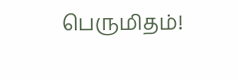பெருமிதம்!